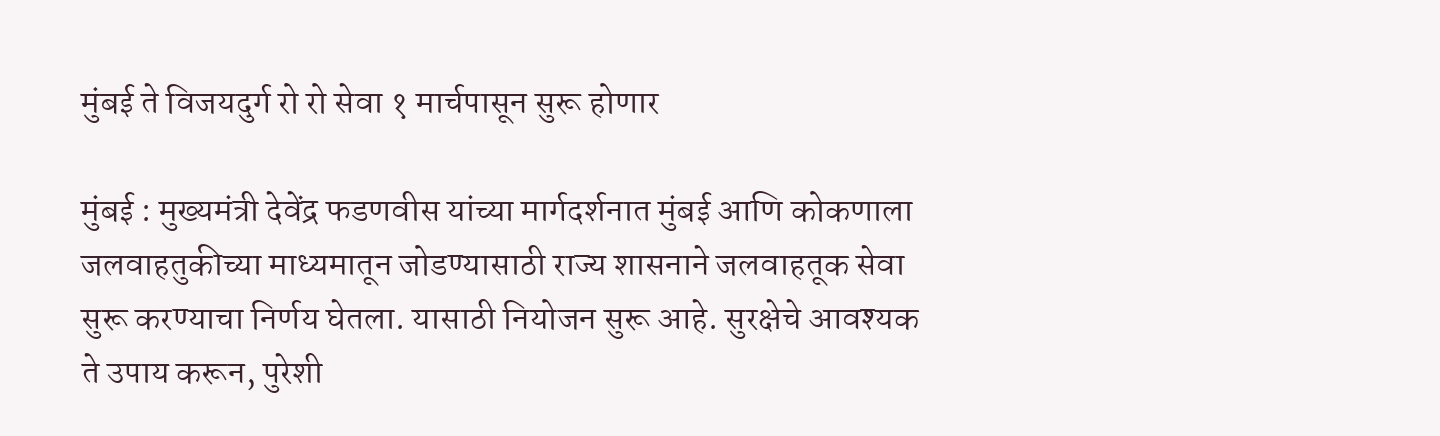मुंबई ते विजयदुर्ग रो रो सेवा १ मार्चपासून सुरू होणार

मुंबई : मुख्यमंत्री देवेंद्र फडणवीस यांच्या मार्गदर्शनात मुंबई आणि कोकणाला जलवाहतुकीच्या माध्यमातून जोडण्यासाठी राज्य शासनाने जलवाहतूक सेवा सुरू करण्याचा निर्णय घेतला. यासाठी नियोजन सुरू आहे. सुरक्षेचे आवश्यक ते उपाय करून, पुरेशी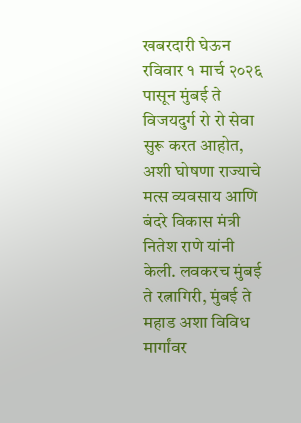खबरदारी घेऊन रविवार १ मार्च २०२६ पासून मुंबई ते विजयदुर्ग रो रो सेवा सुरू करत आहोत, अशी घोषणा राज्याचे मत्स व्यवसाय आणि बंदरे विकास मंत्री नितेश राणे यांनी केली. लवकरच मुंबई ते रत्नागिरी, मुंबई ते महाड अशा विविध मार्गांवर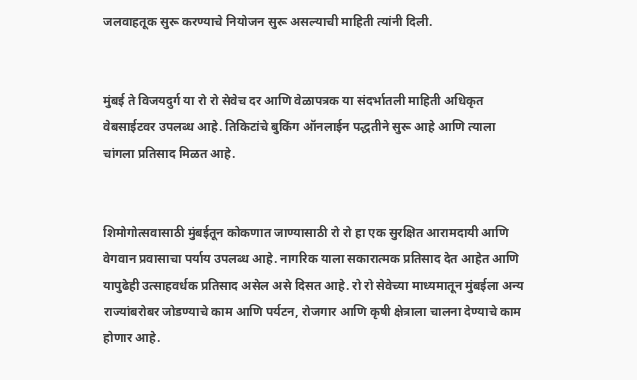जलवाहतूक सुरू करण्याचे नियोजन सुरू असल्याची माहिती त्यांनी दिली.


मुंबई ते विजयदुर्ग या रो रो सेवेच दर आणि वेळापत्रक या संदर्भातली माहिती अधिकृत वेबसाईटवर उपलब्ध आहे. तिकिटांचे बुकिंग ऑनलाईन पद्धतीने सुरू आहे आणि त्याला चांगला प्रतिसाद मिळत आहे.


शिमोगोत्सवासाठी मुंबईतून कोकणात जाण्यासाठी रो रो हा एक सुरक्षित आरामदायी आणि वेगवान प्रवासाचा पर्याय उपलब्ध आहे. नागरिक याला सकारात्मक प्रतिसाद देत आहेत आणि यापुढेही उत्साहवर्धक प्रतिसाद असेल असे दिसत आहे. रो रो सेवेच्या माध्यमातून मुंबईला अन्य राज्यांबरोबर जोडण्याचे काम आणि पर्यटन, रोजगार आणि कृषी क्षेत्राला चालना देण्याचे काम होणार आहे.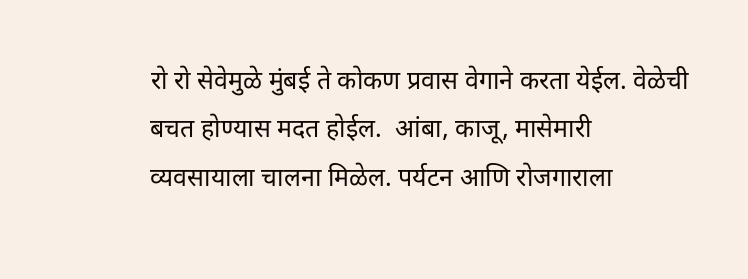रो रो सेवेमुळे मुंबई ते कोकण प्रवास वेगाने करता येईल. वेळेची बचत होण्यास मदत होईल.  आंबा, काजू, मासेमारी व्यवसायाला चालना मिळेल. पर्यटन आणि रोजगाराला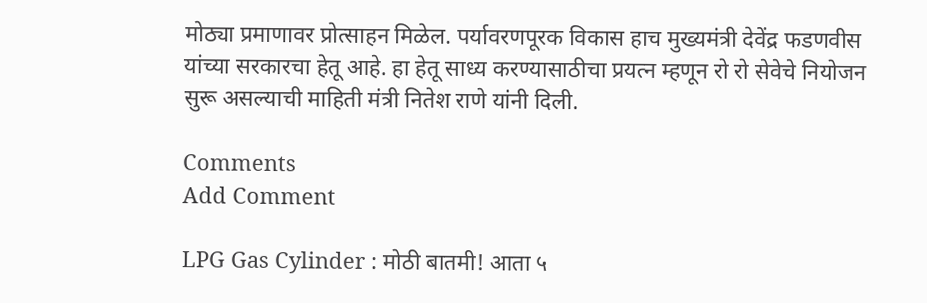मोठ्या प्रमाणावर प्रोत्साहन मिळेल. पर्यावरणपूरक विकास हाच मुख्यमंत्री देवेंद्र फडणवीस यांच्या सरकारचा हेतू आहे. हा हेतू साध्य करण्यासाठीचा प्रयत्न म्हणून रो रो सेवेचे नियोजन सुरू असल्याची माहिती मंत्री नितेश राणे यांनी दिली.

Comments
Add Comment

LPG Gas Cylinder : मोठी बातमी! आता ५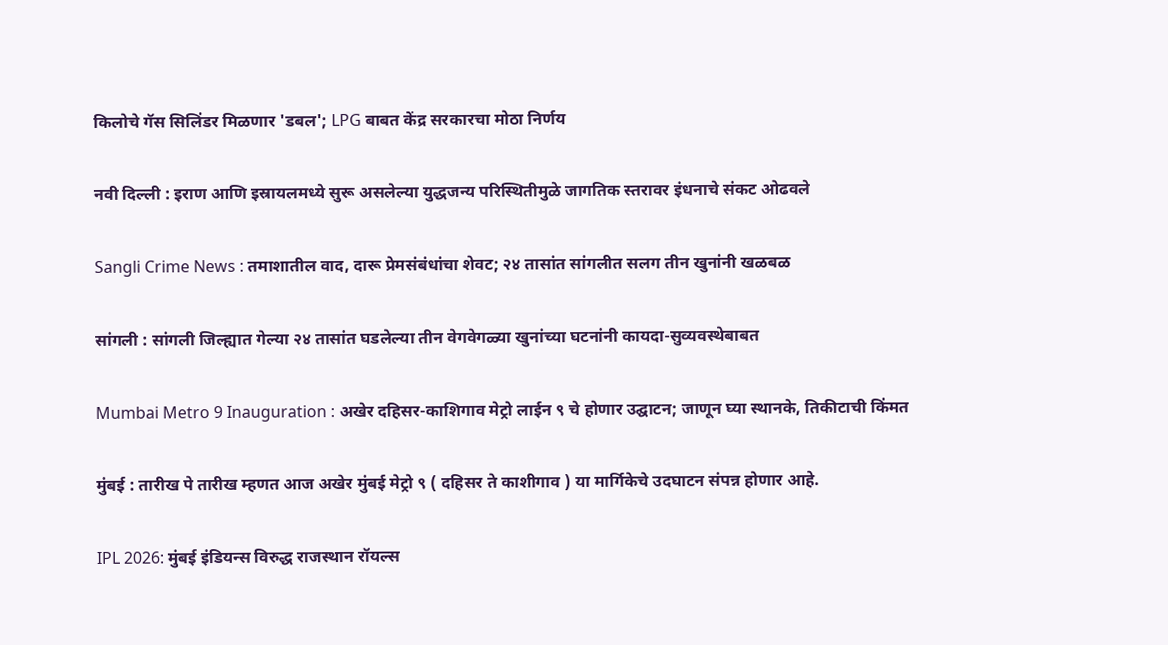किलोचे गॅस सिलिंडर मिळणार 'डबल'; LPG बाबत केंद्र सरकारचा मोठा निर्णय

नवी दिल्ली : इराण आणि इस्रायलमध्ये सुरू असलेल्या युद्धजन्य परिस्थितीमुळे जागतिक स्तरावर इंधनाचे संकट ओढवले

Sangli Crime News : तमाशातील वाद, दारू प्रेमसंबंधांचा शेवट; २४ तासांत सांगलीत सलग तीन खुनांनी खळबळ

सांगली : सांगली जिल्ह्यात गेल्या २४ तासांत घडलेल्या तीन वेगवेगळ्या खुनांच्या घटनांनी कायदा-सुव्यवस्थेबाबत

Mumbai Metro 9 Inauguration : अखेर दहिसर-काशिगाव मेट्रो लाईन ९ चे होणार उद्घाटन; जाणून घ्या स्थानके, तिकीटाची किंमत

मुंबई : तारीख पे तारीख म्हणत आज अखेर मुंबई मेट्रो ९ ( दहिसर ते काशीगाव ) या मार्गिकेचे उदघाटन संपन्न होणार आहे.

IPL 2026: मुंबई इंडियन्स विरुद्ध राजस्थान रॉयल्स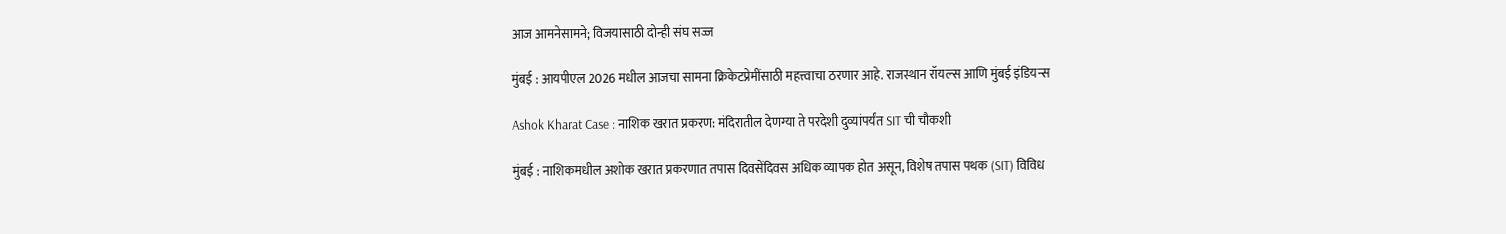आज आमनेसामने; विजयासाठी दोन्ही संघ सज्ज

मुंबई : आयपीएल 2026 मधील आजचा सामना क्रिकेटप्रेमींसाठी महत्त्वाचा ठरणार आहे. राजस्थान रॉयल्स आणि मुंबई इंडियन्स

Ashok Kharat Case : नाशिक खरात प्रकरण: मंदिरातील देणग्या ते परदेशी दुव्यांपर्यंत SIT ची चौकशी

मुंबई : नाशिकमधील अशोक खरात प्रकरणात तपास दिवसेंदिवस अधिक व्यापक होत असून, विशेष तपास पथक (SIT) विविध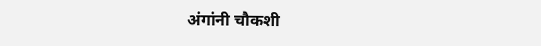अंगांनी चौकशी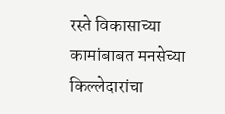रस्ते विकासाच्या कामांबाबत मनसेच्या किल्लेदारांचा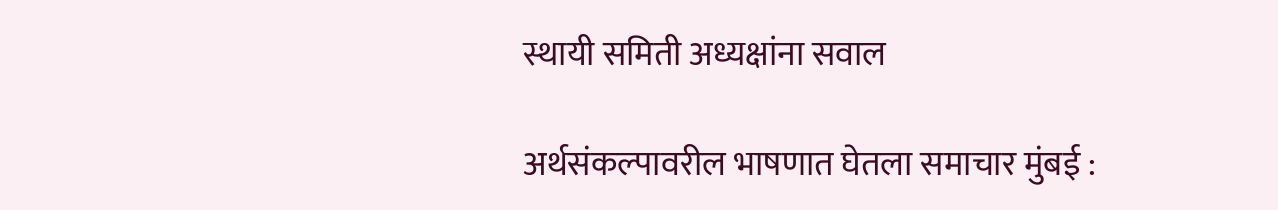स्थायी समिती अध्यक्षांना सवाल

अर्थसंकल्पावरील भाषणात घेतला समाचार मुंबई :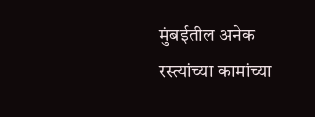मुंबईतील अनेक रस्त्यांच्या कामांच्या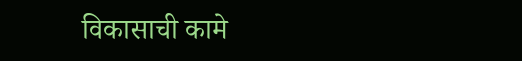विकासाची कामे